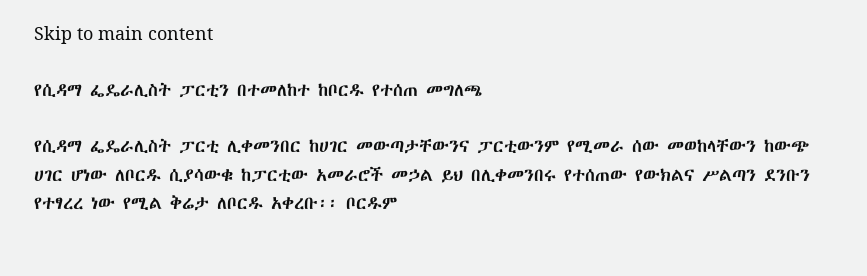Skip to main content

የሲዳማ ፌዴራሊስት ፓርቲን በተመለከተ ከቦርዱ የተሰጠ መግለጫ

የሲዳማ ፌዴራሊስት ፓርቲ ሊቀመንበር ከሀገር መውጣታቸውንና ፓርቲውንም የሚመራ ሰው መወከላቸውን ከውጭ ሀገር ሆነው ለቦርዱ ሲያሳውቁ ከፓርቲው አመራሮች መኃል ይህ በሊቀመንበሩ የተሰጠው የውክልና ሥልጣን ደንቡን የተፃረረ ነው የሚል ቅሬታ ለቦርዱ አቀረቡ፡፡ ቦርዱም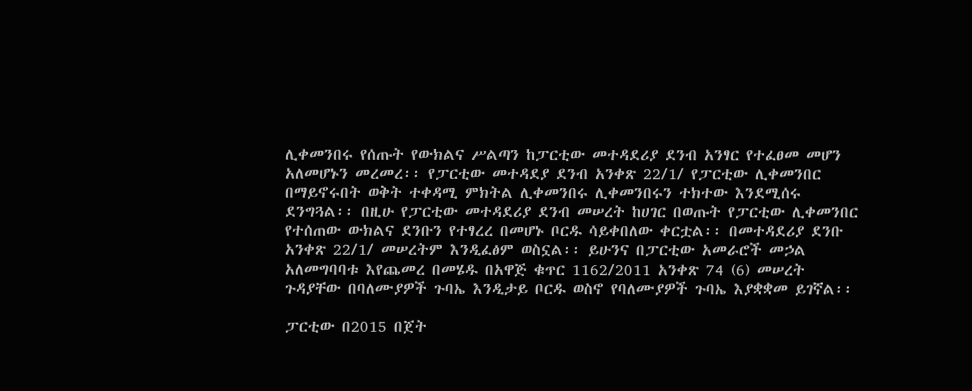ሊቀመንበሩ የሰጡት የውክልና ሥልጣን ከፓርቲው መተዳደሪያ ደንብ አንፃር የተፈፀመ መሆን አለመሆኑን መረመረ፡፡ የፓርቲው መተዳደያ ደንብ አንቀጽ 22/1/ የፓርቲው ሊቀመንበር በማይኖሩበት ወቅት ተቀዳሚ ምክትል ሊቀመንበሩ ሊቀመንበሩን ተክተው እንደሚሰሩ ደንግጓል፡፡ በዚሁ የፓርቲው መተዳደሪያ ደንብ መሠረት ከሀገር በወጡት የፓርቲው ሊቀመንበር የተሰጠው ውክልና ደንቡን የተፃረረ በመሆኑ ቦርዱ ሳይቀበለው ቀርቷል፡፡ በመተዳደሪያ ደንቡ አንቀጽ 22/1/ መሠረትም እንዲፈፅም ወስኗል፡፡ ይሁንና በፓርቲው አመራሮች መኃል አለመግባባቱ እየጨመረ በመሄዱ በአዋጅ ቁጥር 1162/2011 አንቀጽ 74 (6) መሠረት ጉዳያቸው በባለሙያዎች ጉባኤ እንዲታይ ቦርዱ ወስኖ የባለሙያዎች ጉባኤ እያቋቋመ ይገኛል፡፡

ፓርቲው በ2015 በጀት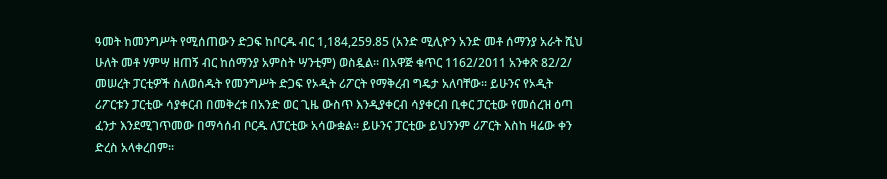ዓመት ከመንግሥት የሚሰጠውን ድጋፍ ከቦርዱ ብር 1,184,259.85 (አንድ ሚሊዮን አንድ መቶ ሰማንያ አራት ሺህ ሁለት መቶ ሃምሣ ዘጠኝ ብር ከሰማንያ አምስት ሣንቲም) ወስዷል፡፡ በአዋጅ ቁጥር 1162/2011 አንቀጽ 82/2/ መሠረት ፓርቲዎች ስለወሰዱት የመንግሥት ድጋፍ የኦዲት ሪፖርት የማቅረብ ግዴታ አለባቸው፡፡ ይሁንና የኦዲት ሪፖርቱን ፓርቲው ሳያቀርብ በመቅረቱ በአንድ ወር ጊዜ ውስጥ እንዲያቀርብ ሳያቀርብ ቢቀር ፓርቲው የመሰረዝ ዕጣ ፈንታ እንደሚገጥመው በማሳሰብ ቦርዱ ለፓርቲው አሳውቋል፡፡ ይሁንና ፓርቲው ይህንንም ሪፖርት እስከ ዛሬው ቀን ድረስ አላቀረበም፡፡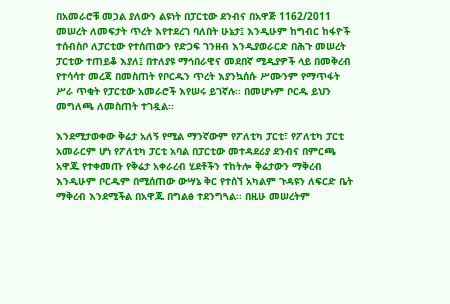በአመራሮቹ መኃል ያለውን ልዩነት በፓርቲው ደንብና በአዋጅ 1162/2011 መሠረት ለመፍታት ጥረት እየተደረገ ባለበት ሁኔታ፤ እንዲሁም ከግብር ከፋዮች ተሰብስቦ ለፓርቲው የተሰጠውን የድጋፍ ገንዘብ እንዲያወራርድ በሕጉ መሠረት ፓርቲው ተጠይቆ እያለ፤ በተለያዩ ማኅበራዊና መደበኛ ሚዲያዎች ላይ በመቅረብ የተሳሳተ መረጃ በመስጠት የቦርዱን ጥረት እያንኳሰሱ ሥሙንም የማጥፋት ሥራ ጥቂት የፓርቲው አመራሮች እየሠሩ ይገኛሉ፡፡ በመሆኑም ቦርዱ ይህን መግለጫ ለመስጠት ተገዷል፡፡

እንደሚታወቀው ቅሬታ አለኝ የሚል ማንኛውም የፖለቲካ ፓርቲ፣ የፖለቲካ ፓርቲ አመራርም ሆነ የፖለቲካ ፓርቲ አባል በፓርቲው መተዳደሪያ ደንብና በምርጫ አዋጁ የተቀመጡ የቅሬታ አቀራረብ ሂደቶችን ተከትሎ ቅሬታውን ማቅረብ እንዲሁም ቦርዱም በሚሰጠው ውሣኔ ቅር የተሰኘ አካልም ጉዳዩን ለፍርድ ቤት ማቅረብ እንደሚችል በአዋጁ በግልፅ ተደንግጓል፡፡ በዚሁ መሠረትም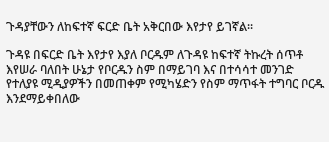ጉዳያቸውን ለከፍተኛ ፍርድ ቤት አቅርበው እየታየ ይገኛል፡፡

ጉዳዩ በፍርድ ቤት እየታየ እያለ ቦርዱም ለጉዳዩ ከፍተኛ ትኩረት ሰጥቶ እየሠራ ባለበት ሁኔታ የቦርዱን ስም በማይገባ እና በተሳሳተ መንገድ የተለያዩ ሚዲያዎችን በመጠቀም የሚካሄድን የስም ማጥፋት ተግባር ቦርዱ እንደማይቀበለው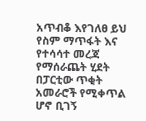አጥብቆ እየገለፀ ይህ የስም ማጥፋት እና የተሳሳተ መረጃ የማሰራጨት ሂደት በፓርቲው ጥቂት አመራሮች የሚቀጥል ሆኖ ቢገኝ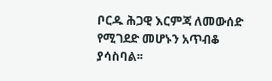ቦርዱ ሕጋዊ እርምጃ ለመውሰድ የሚገደድ መሆኑን አጥብቆ ያሳስባል፡፡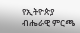የኢትዮጵያ ብሔራዊ ምርጫ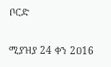ቦርድ

ሚያዝያ 24 ቀን 2ዐ16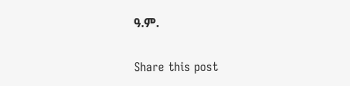ዓ.ም.

Share this post